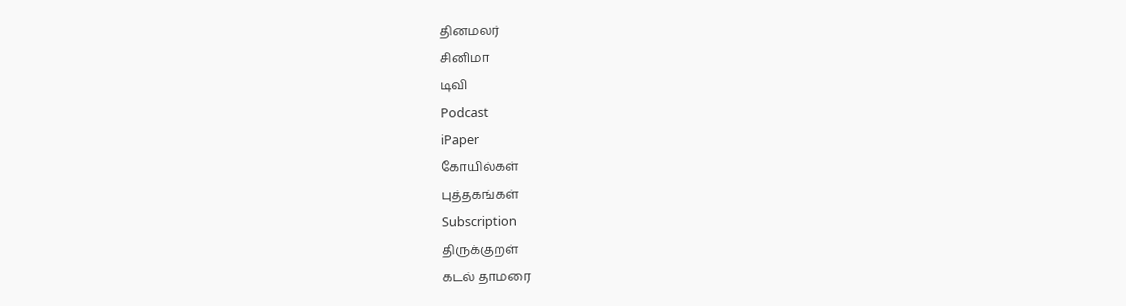தினமலர்
சினிமா
டிவி
Podcast
iPaper
கோயில்கள்
புத்தகங்கள்
Subscription
திருக்குறள்
கடல் தாமரை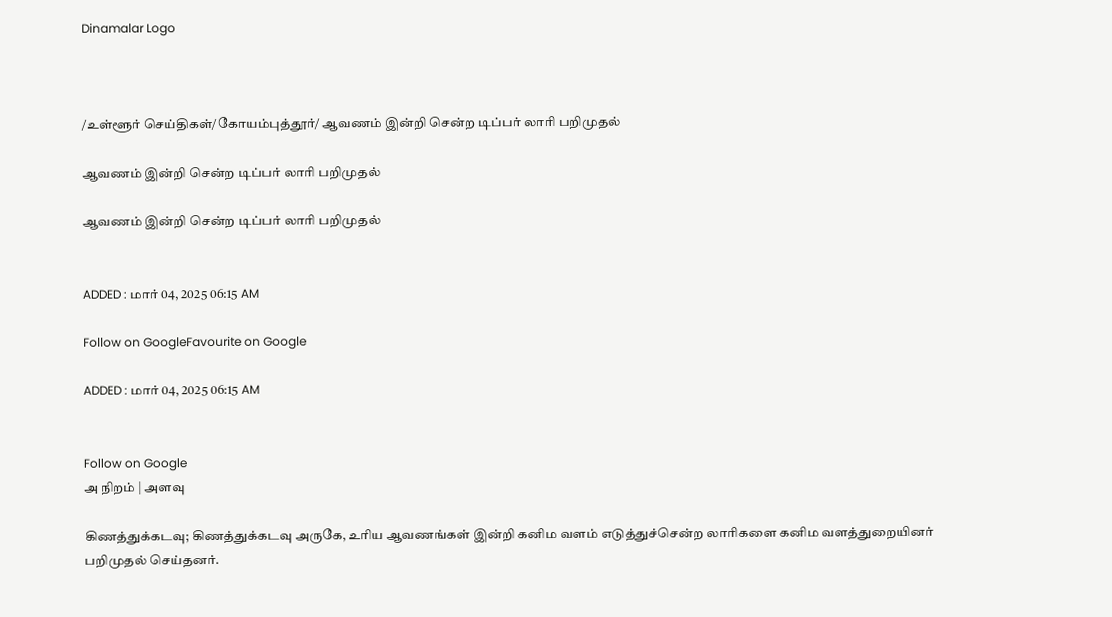Dinamalar Logo



/உள்ளூர் செய்திகள்/கோயம்புத்தூர்/ ஆவணம் இன்றி சென்ற டிப்பர் லாரி பறிமுதல்

ஆவணம் இன்றி சென்ற டிப்பர் லாரி பறிமுதல்

ஆவணம் இன்றி சென்ற டிப்பர் லாரி பறிமுதல்


ADDED : மார் 04, 2025 06:15 AM

Follow on GoogleFavourite on Google

ADDED : மார் 04, 2025 06:15 AM


Follow on Google
அ நிறம் | அளவு

கிணத்துக்கடவு; கிணத்துக்கடவு அருகே, உரிய ஆவணங்கள் இன்றி கனிம வளம் எடுத்துச்சென்ற லாரிகளை கனிம வளத்துறையினர் பறிமுதல் செய்தனர்.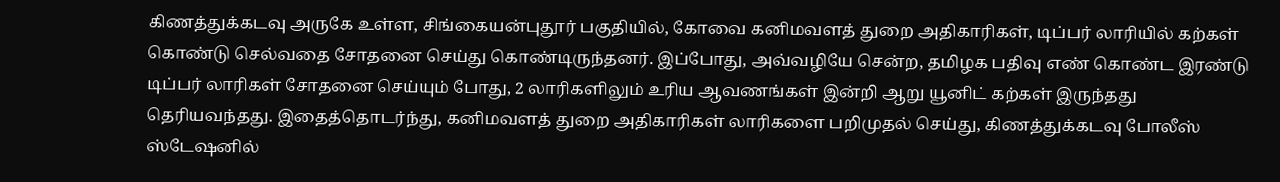கிணத்துக்கடவு அருகே உள்ள, சிங்கையன்புதூர் பகுதியில், கோவை கனிமவளத் துறை அதிகாரிகள், டிப்பர் லாரியில் கற்கள் கொண்டு செல்வதை சோதனை செய்து கொண்டிருந்தனர். இப்போது, அவ்வழியே சென்ற, தமிழக பதிவு எண் கொண்ட இரண்டு டிப்பர் லாரிகள் சோதனை செய்யும் போது, 2 லாரிகளிலும் உரிய ஆவணங்கள் இன்றி ஆறு யூனிட் கற்கள் இருந்தது தெரியவந்தது. இதைத்தொடர்ந்து, கனிமவளத் துறை அதிகாரிகள் லாரிகளை பறிமுதல் செய்து, கிணத்துக்கடவு போலீஸ் ஸ்டேஷனில்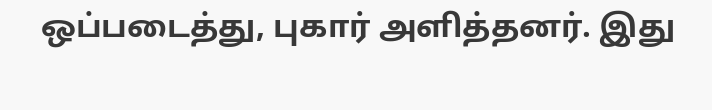ஒப்படைத்து, புகார் அளித்தனர். இது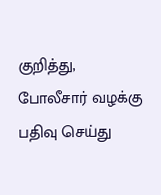குறித்து, போலீசார் வழக்கு பதிவு செய்து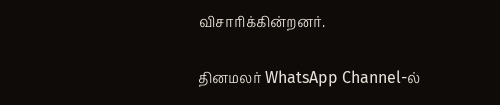விசாரிக்கின்றனர்.

தினமலர் WhatsApp Channel-ல்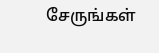சேருங்கள்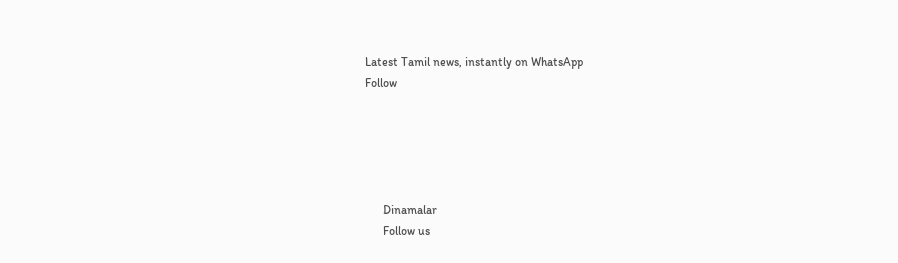Latest Tamil news, instantly on WhatsApp
Follow





      Dinamalar
      Follow us